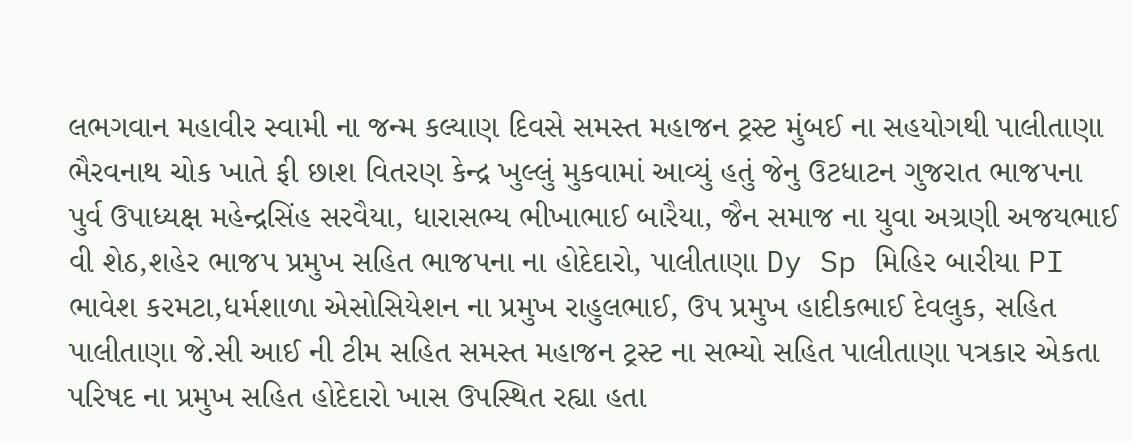લભગવાન મહાવીર સ્વામી ના જન્મ કલ્યાણ દિવસે સમસ્ત મહાજન ટ્રસ્ટ મુંબઈ ના સહયોગથી પાલીતાણા ભૈરવનાથ ચોક ખાતે ફી છાશ વિતરણ કેન્દ્ર ખુલ્લું મુકવામાં આવ્યું હતું જેનુ ઉટધાટન ગુજરાત ભાજપના પુર્વ ઉપાધ્યક્ષ મહેન્દ્રસિંહ સરવૈયા, ધારાસભ્ય ભીખાભાઈ બારૈયા, જૈન સમાજ ના યુવા અગ્રણી અજયભાઈ વી શેઠ,શહેર ભાજપ પ્રમુખ સહિત ભાજપના ના હોદેદારો, પાલીતાણા Dy Sp મિહિર બારીયા PI ભાવેશ કરમટા,ધર્મશાળા એસોસિયેશન ના પ્રમુખ રાહુલભાઈ, ઉપ પ્રમુખ હાદીકભાઈ દેવલુક, સહિત પાલીતાણા જે.સી આઈ ની ટીમ સહિત સમસ્ત મહાજન ટ્રસ્ટ ના સભ્યો સહિત પાલીતાણા પત્રકાર એકતા પરિષદ ના પ્રમુખ સહિત હોદેદારો ખાસ ઉપસ્થિત રહ્યા હતા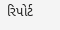રિપોર્ટ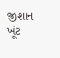જીશાન ખૂંટ